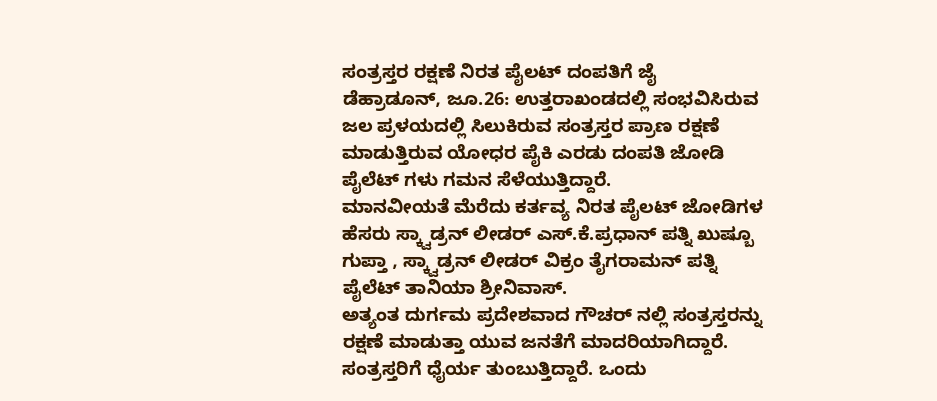ಸಂತ್ರಸ್ತರ ರಕ್ಷಣೆ ನಿರತ ಪೈಲಟ್ ದಂಪತಿಗೆ ಜೈ
ಡೆಹ್ರಾಡೂನ್, ಜೂ.26: ಉತ್ತರಾಖಂಡದಲ್ಲಿ ಸಂಭವಿಸಿರುವ ಜಲ ಪ್ರಳಯದಲ್ಲಿ ಸಿಲುಕಿರುವ ಸಂತ್ರಸ್ತರ ಪ್ರಾಣ ರಕ್ಷಣೆ ಮಾಡುತ್ತಿರುವ ಯೋಧರ ಪೈಕಿ ಎರಡು ದಂಪತಿ ಜೋಡಿ ಪೈಲೆಟ್ ಗಳು ಗಮನ ಸೆಳೆಯುತ್ತಿದ್ದಾರೆ.
ಮಾನವೀಯತೆ ಮೆರೆದು ಕರ್ತವ್ಯ ನಿರತ ಪೈಲಟ್ ಜೋಡಿಗಳ ಹೆಸರು ಸ್ಕ್ವಾಡ್ರನ್ ಲೀಡರ್ ಎಸ್.ಕೆ.ಪ್ರಧಾನ್ ಪತ್ನಿ ಖುಷ್ಬೂ ಗುಪ್ತಾ , ಸ್ಕ್ವಾಡ್ರನ್ ಲೀಡರ್ ವಿಕ್ರಂ ತೈಗರಾಮನ್ ಪತ್ನಿ ಪೈಲೆಟ್ ತಾನಿಯಾ ಶ್ರೀನಿವಾಸ್.
ಅತ್ಯಂತ ದುರ್ಗಮ ಪ್ರದೇಶವಾದ ಗೌಚರ್ ನಲ್ಲಿ ಸಂತ್ರಸ್ತರನ್ನು ರಕ್ಷಣೆ ಮಾಡುತ್ತಾ ಯುವ ಜನತೆಗೆ ಮಾದರಿಯಾಗಿದ್ದಾರೆ. ಸಂತ್ರಸ್ತರಿಗೆ ಧೈರ್ಯ ತುಂಬುತ್ತಿದ್ದಾರೆ. ಒಂದು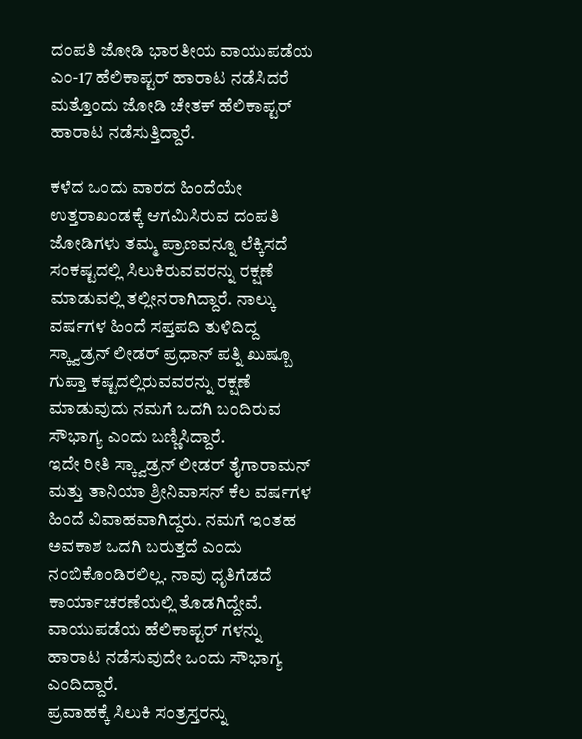ದಂಪತಿ ಜೋಡಿ ಭಾರತೀಯ ವಾಯುಪಡೆಯ ಎಂ-17 ಹೆಲಿಕಾಪ್ಟರ್ ಹಾರಾಟ ನಡೆಸಿದರೆ ಮತ್ತೊಂದು ಜೋಡಿ ಚೇತಕ್ ಹೆಲಿಕಾಪ್ಟರ್ ಹಾರಾಟ ನಡೆಸುತ್ತಿದ್ದಾರೆ.

ಕಳೆದ ಒಂದು ವಾರದ ಹಿಂದೆಯೇ ಉತ್ತರಾಖಂಡಕ್ಕೆ ಆಗಮಿಸಿರುವ ದಂಪತಿ ಜೋಡಿಗಳು ತಮ್ಮ ಪ್ರಾಣವನ್ನೂ ಲೆಕ್ಕಿಸದೆ ಸಂಕಷ್ಟದಲ್ಲಿ ಸಿಲುಕಿರುವವರನ್ನು ರಕ್ಷಣೆ ಮಾಡುವಲ್ಲಿ ತಲ್ಲೀನರಾಗಿದ್ದಾರೆ. ನಾಲ್ಕು ವರ್ಷಗಳ ಹಿಂದೆ ಸಪ್ತಪದಿ ತುಳಿದಿದ್ದ ಸ್ಕ್ವಾಡ್ರನ್ ಲೀಡರ್ ಪ್ರಧಾನ್ ಪತ್ನಿ ಖುಷ್ಬೂ ಗುಪ್ತಾ ಕಷ್ಟದಲ್ಲಿರುವವರನ್ನು ರಕ್ಷಣೆ ಮಾಡುವುದು ನಮಗೆ ಒದಗಿ ಬಂದಿರುವ ಸೌಭಾಗ್ಯ ಎಂದು ಬಣ್ಣಿಸಿದ್ದಾರೆ.
ಇದೇ ರೀತಿ ಸ್ಕ್ವಾಡ್ರನ್ ಲೀಡರ್ ತೈಗಾರಾಮನ್ ಮತ್ತು ತಾನಿಯಾ ಶ್ರೀನಿವಾಸನ್ ಕೆಲ ವರ್ಷಗಳ ಹಿಂದೆ ವಿವಾಹವಾಗಿದ್ದರು. ನಮಗೆ ಇಂತಹ ಅವಕಾಶ ಒದಗಿ ಬರುತ್ತದೆ ಎಂದು ನಂಬಿಕೊಂಡಿರಲಿಲ್ಲ. ನಾವು ಧೃತಿಗೆಡದೆ ಕಾರ್ಯಾಚರಣೆಯಲ್ಲಿ ತೊಡಗಿದ್ದೇವೆ. ವಾಯುಪಡೆಯ ಹೆಲಿಕಾಪ್ಟರ್ ಗಳನ್ನು ಹಾರಾಟ ನಡೆಸುವುದೇ ಒಂದು ಸೌಭಾಗ್ಯ ಎಂದಿದ್ದಾರೆ.
ಪ್ರವಾಹಕ್ಕೆ ಸಿಲುಕಿ ಸಂತ್ರಸ್ತರನ್ನು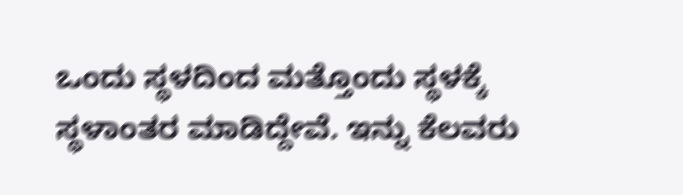ಒಂದು ಸ್ಥಳದಿಂದ ಮತ್ತೊಂದು ಸ್ಥಳಕ್ಕೆ ಸ್ಥಳಾಂತರ ಮಾಡಿದ್ದೇವೆ. ಇನ್ನು ಕೆಲವರು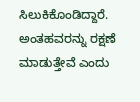ಸಿಲುಕಿಕೊಂಡಿದ್ದಾರೆ. ಅಂತಹವರನ್ನು ರಕ್ಷಣೆ ಮಾಡುತ್ತೇವೆ ಎಂದು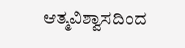ಆತ್ಮವಿಶ್ವಾಸದಿಂದ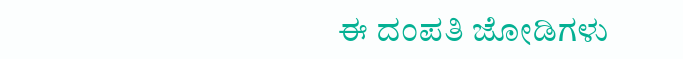ಈ ದಂಪತಿ ಜೋಡಿಗಳು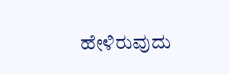ಹೇಳಿರುವುದು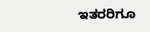ಇತರರಿಗೂ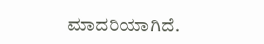ಮಾದರಿಯಾಗಿದೆ.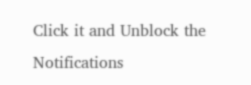Click it and Unblock the Notifications